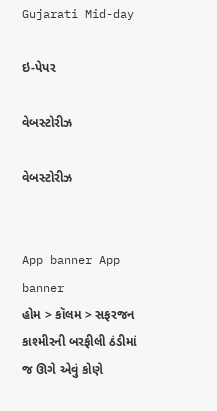Gujarati Mid-day

ઇ-પેપર

વેબસ્ટોરીઝ

વેબસ્ટોરીઝ


App banner App banner
હોમ > કૉલમ > સફરજન કાશ્મીરની બરફીલી ઠંડીમાં જ ઊગે એવું કોણે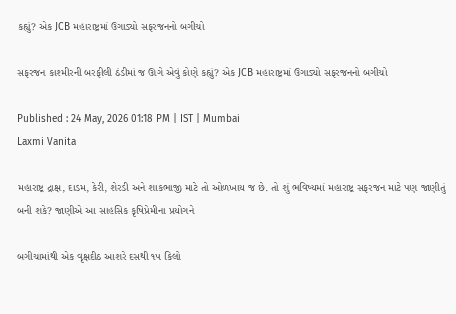કહ્યું? એક JCB મહારાષ્ટ્રમાં ઉગાડ્યો સફરજનનો બગીચો

સફરજન કાશ્મીરની બરફીલી ઠંડીમાં જ ઊગે એવું કોણે કહ્યું? એક JCB મહારાષ્ટ્રમાં ઉગાડ્યો સફરજનનો બગીચો

Published : 24 May, 2026 01:18 PM | IST | Mumbai
Laxmi Vanita

મહારાષ્ટ્ર દ્રાક્ષ, દાડમ, કેરી, શેરડી અને શાકભાજી માટે તો ઓળખાય જ છે. તો શું ભવિષ્યમાં મહારાષ્ટ્ર સફરજન માટે પણ જાણીતું બની શકે? જાણીએ આ સાહસિક કૃષિપ્રેમીના પ્રયોગને

બગીચામાંથી એક વૃક્ષદીઠ આશરે દસથી ૧૫ કિલો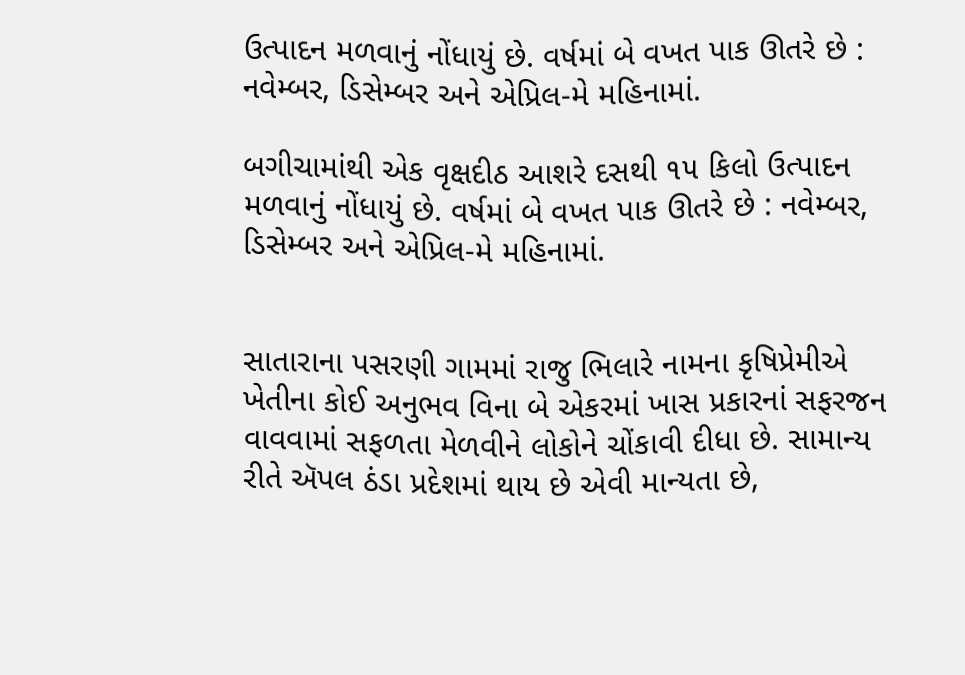ઉત્પાદન મળવાનું નોંધાયું છે. વર્ષમાં બે વખત પાક ઊતરે છે : નવેમ્બર, ડિસેમ્બર અને એપ્રિલ-મે મહિનામાં.

બગીચામાંથી એક વૃક્ષદીઠ આશરે દસથી ૧૫ કિલો ઉત્પાદન મળવાનું નોંધાયું છે. વર્ષમાં બે વખત પાક ઊતરે છે : નવેમ્બર, ડિસેમ્બર અને એપ્રિલ-મે મહિનામાં.


સાતારાના પસરણી ગામમાં રાજુ ભિલારે નામના કૃષિપ્રેમીએ ખેતીના કોઈ અનુભવ વિના બે એકરમાં ખાસ પ્રકારનાં સફરજન વાવવામાં સફળતા મેળવીને લોકોને ચોંકાવી દીધા છે. સામાન્ય રીતે ઍપલ ઠંડા પ્રદેશમાં થાય છે એવી માન્યતા છે,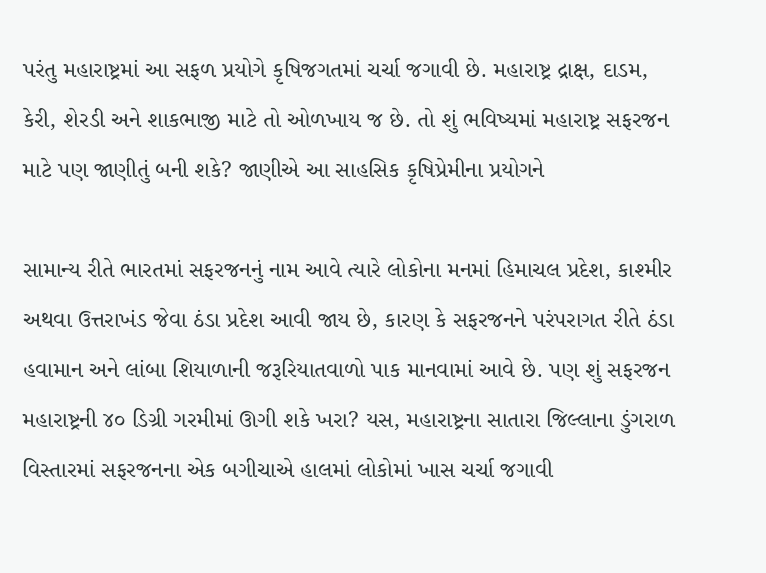પરંતુ મહારાષ્ટ્રમાં આ સફળ પ્રયોગે કૃષિજગતમાં ચર્ચા જગાવી છે. મહારાષ્ટ્ર દ્રાક્ષ, દાડમ, કેરી, શેરડી અને શાકભાજી માટે તો ઓળખાય જ છે. તો શું ભવિષ્યમાં મહારાષ્ટ્ર સફરજન માટે પણ જાણીતું બની શકે? જાણીએ આ સાહસિક કૃષિપ્રેમીના પ્રયોગને

સામાન્ય રીતે ભારતમાં સફરજનનું નામ આવે ત્યારે લોકોના મનમાં હિમાચલ પ્રદેશ, કાશ્મીર અથવા ઉત્તરાખંડ જેવા ઠંડા પ્રદેશ આવી જાય છે, કારણ કે સફરજનને પરંપરાગત રીતે ઠંડા હવામાન અને લાંબા શિયાળાની જરૂરિયાતવાળો પાક માનવામાં આવે છે. પણ શું સફરજન મહારાષ્ટ્રની ૪૦ ડિગ્રી ગરમીમાં ઊગી શકે ખરા? યસ, મહારાષ્ટ્રના સાતારા જિલ્લાના ડુંગરાળ વિસ્તારમાં સફરજનના એક બગીચાએ હાલમાં લોકોમાં ખાસ ચર્ચા જગાવી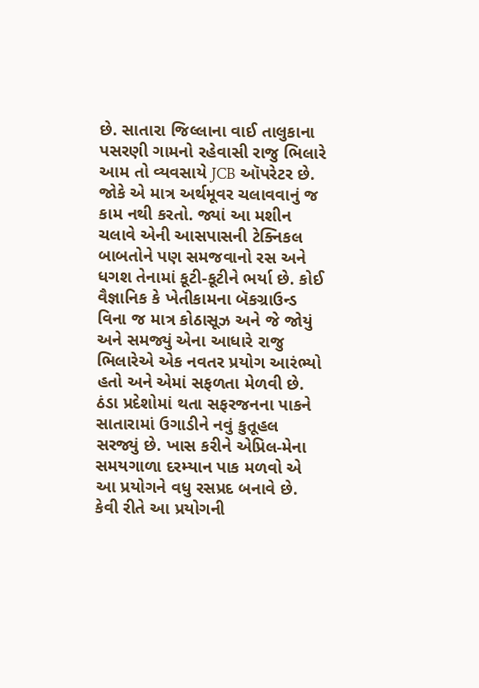છે. સાતારા જિલ્લાના વાઈ તાલુકાના પસરણી ગામનો રહેવાસી રાજુ ભિલારે આમ તો વ્યવસાયે JCB ઑપરેટર છે. જોકે એ માત્ર અર્થમૂવર ચલાવવાનું જ કામ નથી કરતો. જ્યાં આ મશીન ચલાવે એની આસપાસની ટેક્નિકલ બાબતોને પણ સમજવાનો રસ અને ધગશ તેનામાં કૂટી-કૂટીને ભર્યા છે. કોઈ વૈજ્ઞાનિક કે ખેતીકામના બૅકગ્રાઉન્ડ વિના જ માત્ર કોઠાસૂઝ અને જે જોયું અને સમજ્યું એના આધારે રાજુ ભિલારેએ એક નવતર પ્રયોગ આરંભ્યો હતો અને એમાં સફળતા મેળવી છે. ઠંડા પ્રદેશોમાં થતા સફરજનના પાકને સાતારામાં ઉગાડીને નવું કુતૂહલ સરજ્યું છે. ખાસ કરીને એપ્રિલ-મેના સમયગાળા દરમ્યાન પાક મળવો એ આ પ્રયોગને વધુ રસપ્રદ બનાવે છે. કેવી રીતે આ પ્રયોગની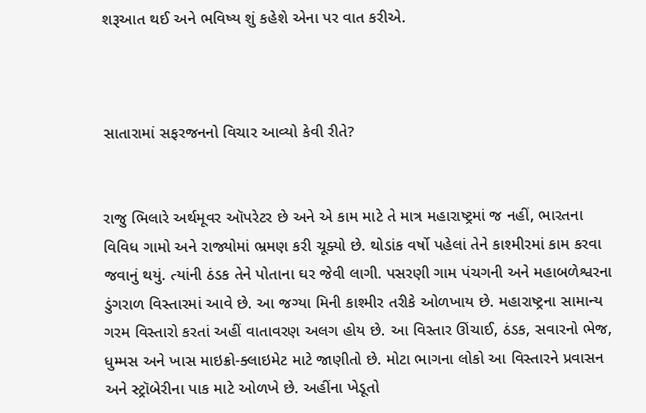શરૂઆત થઈ અને ભવિષ્ય શું કહેશે એના પર વાત કરીએ.



સાતારામાં સફરજનનો વિચાર આવ્યો કેવી રીતે?


રાજુ ભિલારે અર્થમૂવર ઑપરેટર છે અને એ કામ માટે તે માત્ર મહારાષ્ટ્રમાં જ નહીં, ભારતના વિવિધ ગામો અને રાજ્યોમાં ભ્રમણ કરી ચૂક્યો છે. થોડાંક વર્ષો પહેલાં તેને કાશ્મીરમાં કામ કરવા જવાનું થયું. ત્યાંની ઠંડક તેને પોતાના ઘર જેવી લાગી. પસરણી ગામ પંચગની અને મહાબળેશ્વરના ડુંગરાળ વિસ્તારમાં આવે છે. આ જગ્યા મિની કાશ્મીર તરીકે ઓળખાય છે. મહારાષ્ટ્રના સામાન્ય ગરમ વિસ્તારો કરતાં અહીં વાતાવરણ અલગ હોય છે. આ વિસ્તાર ઊંચાઈ, ઠંડક, સવારનો ભેજ, ધુમ્મસ અને ખાસ માઇક્રો-ક્લાઇમેટ માટે જાણીતો છે. મોટા ભાગના લોકો આ વિસ્તારને પ્રવાસન અને સ્ટ્રૉબેરીના પાક માટે ઓળખે છે. અહીંના ખેડૂતો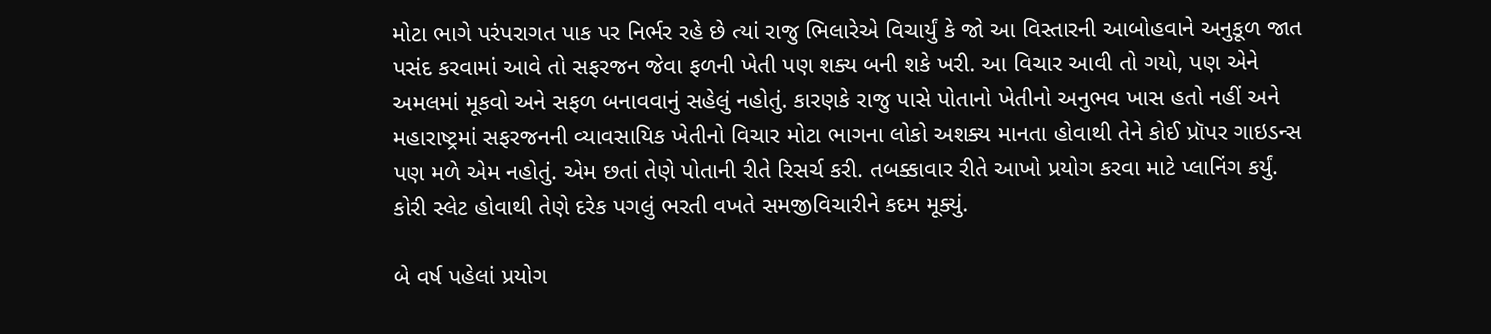મોટા ભાગે પરંપરાગત પાક પર નિર્ભર રહે છે ત્યાં રાજુ ભિલારેએ વિચાર્યું કે જો આ વિસ્તારની આબોહવાને અનુકૂળ જાત પસંદ કરવામાં આવે તો સફરજન જેવા ફળની ખેતી પણ શક્ય બની શકે ખરી. આ વિચાર આવી તો ગયો, પણ એને અમલમાં મૂકવો અને સફળ બનાવવાનું સહેલું નહોતું. કારણકે રાજુ પાસે પોતાનો ખેતીનો અનુભવ ખાસ હતો નહીં અને મહારાષ્ટ્રમાં સફરજનની વ્યાવસાયિક ખેતીનો વિચાર મોટા ભાગના લોકો અશક્ય માનતા હોવાથી તેને કોઈ પ્રૉપર ગાઇડન્સ પણ મળે એમ નહોતું. એમ છતાં તેણે પોતાની રીતે રિસર્ચ કરી. તબક્કાવાર રીતે આખો પ્રયોગ કરવા માટે પ્લાનિંગ કર્યું. કોરી સ્લેટ હોવાથી તેણે દરેક પગલું ભરતી વખતે સમજીવિચારીને કદમ મૂક્યું.

બે વર્ષ પહેલાં પ્રયોગ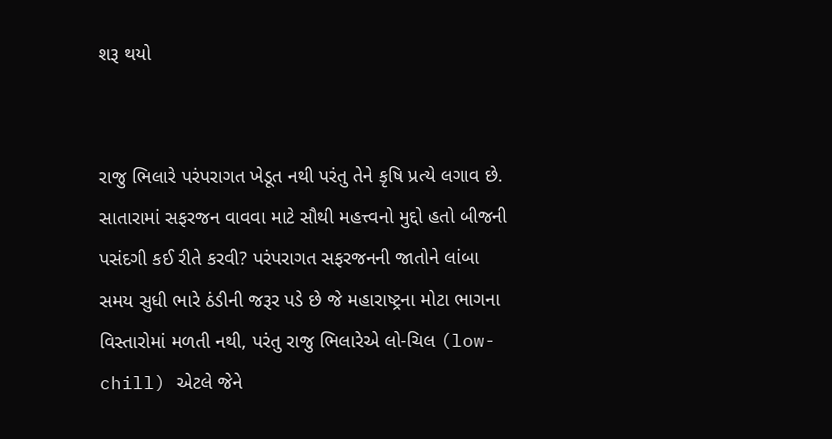શરૂ થયો


રાજુ ભિલારે પરંપરાગત ખેડૂત નથી પરંતુ તેને કૃષિ પ્રત્યે લગાવ છે. સાતારામાં સફરજન વાવવા માટે સૌથી મહત્ત્વનો મુદ્દો હતો બીજની પસંદગી કઈ રીતે કરવી? પરંપરાગત સફરજનની જાતોને લાંબા સમય સુધી ભારે ઠંડીની જરૂર પડે છે જે મહારાષ્ટ્રના મોટા ભાગના વિસ્તારોમાં મળતી નથી, પરંતુ રાજુ ભિલારેએ લો-ચિલ (low-chill) એટલે જેને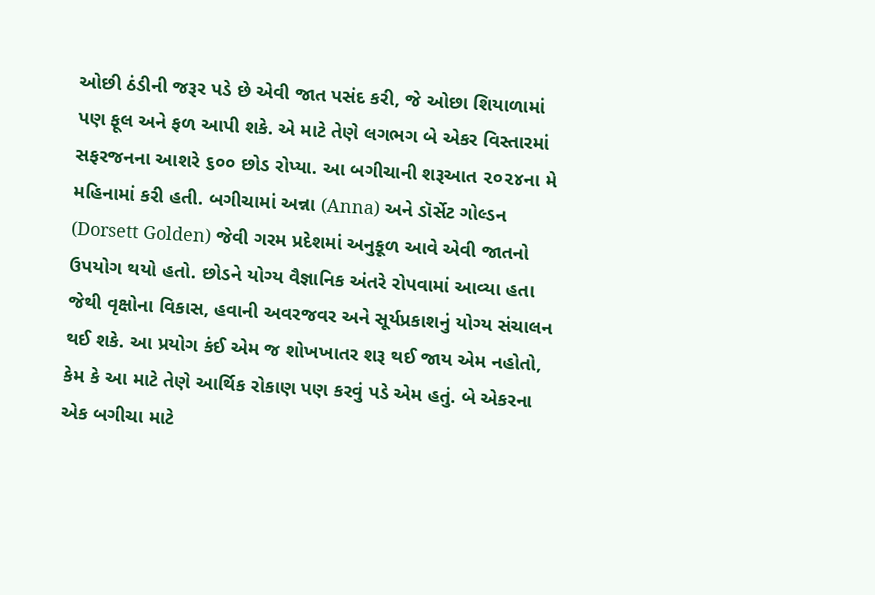ઓછી ઠંડીની જરૂર પડે છે એવી જાત પસંદ કરી, જે ઓછા શિયાળામાં પણ ફૂલ અને ફળ આપી શકે. એ માટે તેણે લગભગ બે એકર વિસ્તારમાં સફરજનના આશરે ૬૦૦ છોડ રોપ્યા. આ બગીચાની શરૂઆત ૨૦૨૪ના મે મહિનામાં કરી હતી. બગીચામાં અન્ના (Anna) અને ડૉર્સેટ ગોલ્ડન (Dorsett Golden) જેવી ગરમ પ્રદેશમાં અનુકૂળ આવે એવી જાતનો ઉપયોગ થયો હતો. છોડને યોગ્ય વૈજ્ઞાનિક અંતરે રોપવામાં આવ્યા હતા જેથી વૃક્ષોના વિકાસ, હવાની અવરજવર અને સૂર્યપ્રકાશનું યોગ્ય સંચાલન થઈ શકે. આ પ્રયોગ કંઈ એમ જ શોખખાતર શરૂ થઈ જાય એમ નહોતો, કેમ કે આ માટે તેણે આર્થિક રોકાણ પણ કરવું પડે એમ હતું. બે એકરના એક બગીચા માટે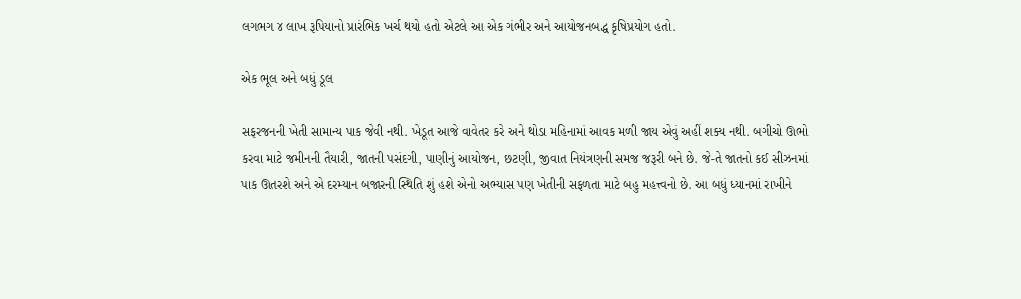લગભગ ૪ લાખ રૂપિયાનો પ્રારંભિક ખર્ચ થયો હતો એટલે આ એક ગંભીર અને આયોજનબદ્ધ કૃષિપ્રયોગ હતો.

એક ભૂલ અને બધું ડૂલ

સફરજનની ખેતી સામાન્ય પાક જેવી નથી. ખેડૂત આજે વાવેતર કરે અને થોડા મહિનામાં આવક મળી જાય એવું અહીં શક્ય નથી. બગીચો ઊભો કરવા માટે જમીનની તૈયારી, જાતની પસંદગી, પાણીનું આયોજન, છટણી, જીવાત નિયંત્રણની સમજ જરૂરી બને છે. જે-તે જાતનો કઈ સીઝનમાં પાક ઊતરશે અને એ દરમ્યાન બજારની સ્થિતિ શું હશે એનો અભ્યાસ પણ ખેતીની સફળતા માટે બહુ મહત્ત્વનો છે. આ બધું ધ્યાનમાં રાખીને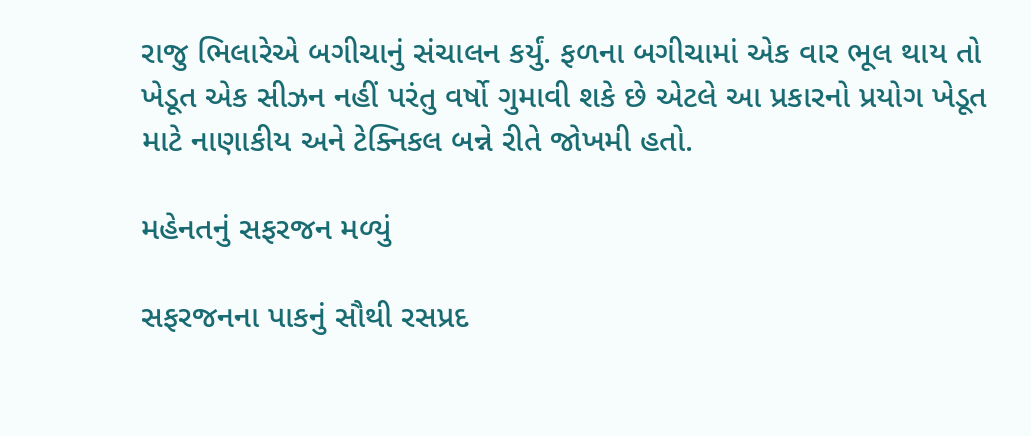રાજુ ભિલારેએ બગીચાનું સંચાલન કર્યું. ફળના બગીચામાં એક વાર ભૂલ થાય તો ખેડૂત એક સીઝન નહીં પરંતુ વર્ષો ગુમાવી શકે છે એટલે આ પ્રકારનો પ્રયોગ ખેડૂત માટે નાણાકીય અને ટેક્નિકલ બન્ને રીતે જોખમી હતો.

મહેનતનું સફરજન મળ્યું

સફરજનના પાકનું સૌથી રસપ્રદ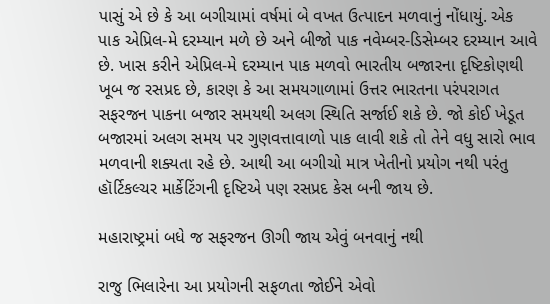પાસું એ છે કે આ બગીચામાં વર્ષમાં બે વખત ઉત્પાદન મળવાનું નોંધાયું. એક પાક એપ્રિલ-મે દરમ્યાન મળે છે અને બીજો પાક નવેમ્બર-ડિસેમ્બર દરમ્યાન આવે છે. ખાસ કરીને એપ્રિલ-મે દરમ્યાન પાક મળવો ભારતીય બજારના દૃષ્ટિકોણથી ખૂબ જ રસપ્રદ છે, કારણ કે આ સમયગાળામાં ઉત્તર ભારતના પરંપરાગત સફરજન પાકના બજાર સમયથી અલગ સ્થિતિ સર્જાઈ શકે છે. જો કોઈ ખેડૂત બજારમાં અલગ સમય પર ગુણવત્તાવાળો પાક લાવી શકે તો તેને વધુ સારો ભાવ મળવાની શક્યતા રહે છે. આથી આ બગીચો માત્ર ખેતીનો પ્રયોગ નથી પરંતુ હૉર્ટિકલ્ચર માર્કેટિંગની દૃષ્ટિએ પણ રસપ્રદ કેસ બની જાય છે.

મહારાષ્ટ્રમાં બધે જ સફરજન ઊગી જાય એવું બનવાનું નથી

રાજુ ભિલારેના આ પ્રયોગની સફળતા જોઈને એવો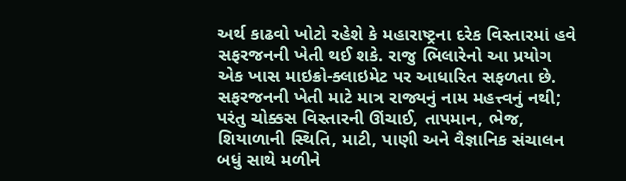અર્થ કાઢવો ખોટો રહેશે કે મહારાષ્ટ્રના દરેક વિસ્તારમાં હવે સફરજનની ખેતી થઈ શકે. રાજુ ભિલારેનો આ પ્રયોગ એક ખાસ માઇક્રો-ક્લાઇમેટ પર આધારિત સફળતા છે. સફરજનની ખેતી માટે માત્ર રાજ્યનું નામ મહત્ત્વનું નથી; પરંતુ ચોક્કસ વિસ્તારની ઊંચાઈ, તાપમાન, ભેજ, શિયાળાની સ્થિતિ, માટી, પાણી અને વૈજ્ઞાનિક સંચાલન બધું સાથે મળીને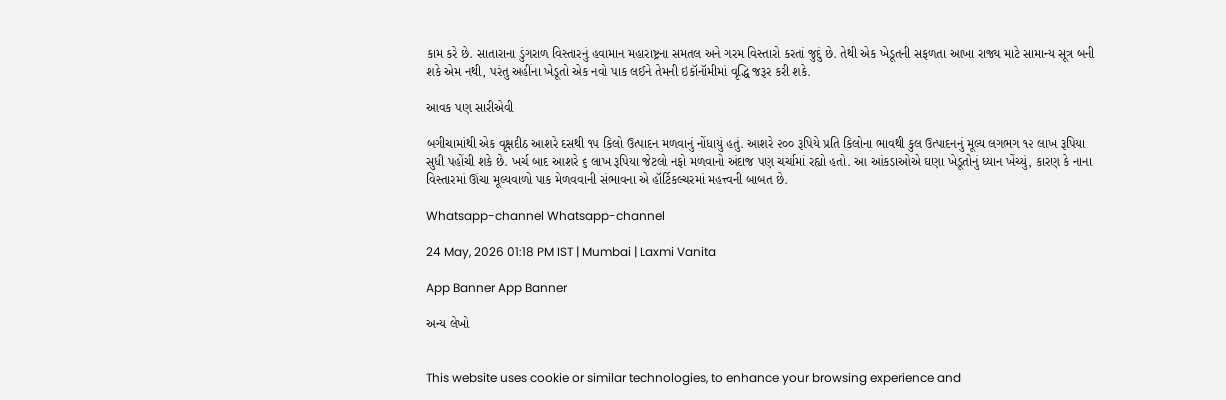કામ કરે છે. સાતારાના ડુંગરાળ વિસ્તારનું હવામાન મહારાષ્ટ્રના સમતલ અને ગરમ વિસ્તારો કરતાં જુદું છે. તેથી એક ખેડૂતની સફળતા આખા રાજ્ય માટે સામાન્ય સૂત્ર બની શકે એમ નથી, પરંતુ અહીંના ખેડૂતો એક નવો પાક લઈને તેમની ઇકૉનૉમીમાં વૃદ્ધિ જરૂર કરી શકે.

આવક પણ સારીએવી

બગીચામાંથી એક વૃક્ષદીઠ આશરે દસથી ૧૫ કિલો ઉત્પાદન મળવાનું નોંધાયું હતું. આશરે ૨૦૦ રૂપિયે પ્રતિ કિલોના ભાવથી કુલ ઉત્પાદનનું મૂલ્ય લગભગ ૧૨ લાખ રૂપિયા સુધી પહોંચી શકે છે. ખર્ચ બાદ આશરે ૬ લાખ રૂપિયા જેટલો નફો મળવાનો અંદાજ પણ ચર્ચામાં રહ્યો હતો. આ આંકડાઓએ ઘણા ખેડૂતોનું ધ્યાન ખેંચ્યું, કારણ કે નાના વિસ્તારમાં ઊંચા મૂલ્યવાળો પાક મેળવવાની સંભાવના એ હૉર્ટિકલ્ચરમાં મહત્ત્વની બાબત છે.

Whatsapp-channel Whatsapp-channel

24 May, 2026 01:18 PM IST | Mumbai | Laxmi Vanita

App Banner App Banner

અન્ય લેખો


This website uses cookie or similar technologies, to enhance your browsing experience and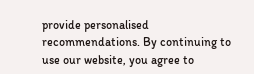provide personalised recommendations. By continuing to use our website, you agree to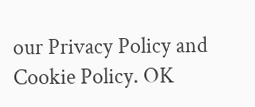our Privacy Policy and Cookie Policy. OK